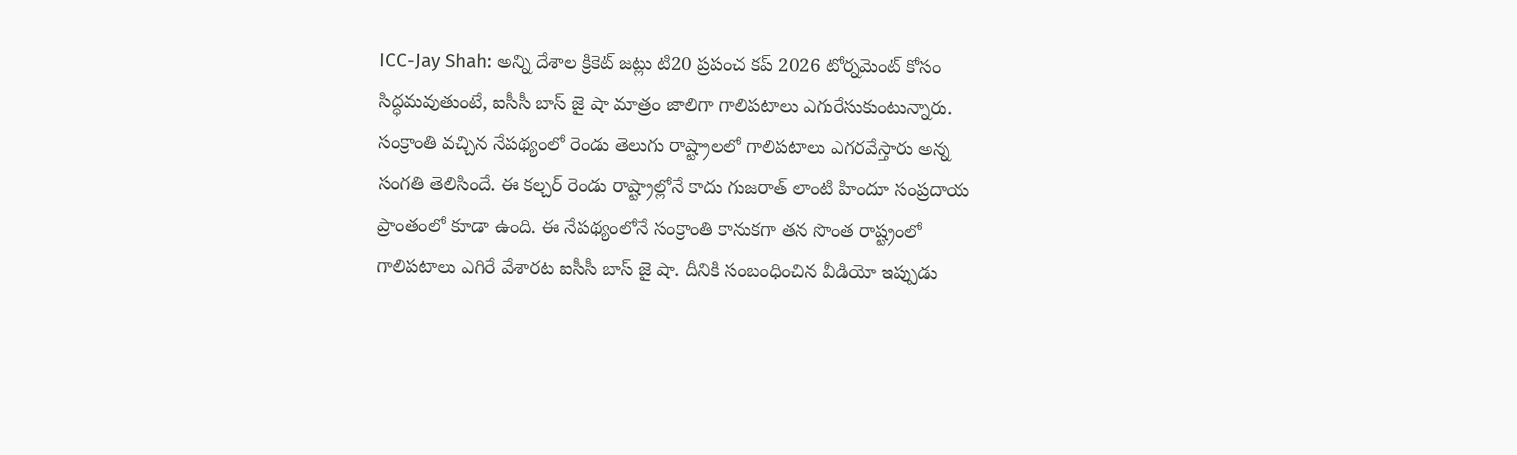ICC-Jay Shah: అన్ని దేశాల క్రికెట్ జట్లు టి20 ప్రపంచ కప్ 2026 టోర్నమెంట్ కోసం సిద్ధమవుతుంటే, ఐసీసీ బాస్ జై షా మాత్రం జాలిగా గాలిపటాలు ఎగురేసుకుంటున్నారు. సంక్రాంతి వచ్చిన నేపథ్యంలో రెండు తెలుగు రాష్ట్రాలలో గాలిపటాలు ఎగరవేస్తారు అన్న సంగతి తెలిసిందే. ఈ కల్చర్ రెండు రాష్ట్రాల్లోనే కాదు గుజరాత్ లాంటి హిందూ సంప్రదాయ ప్రాంతంలో కూడా ఉంది. ఈ నేపథ్యంలోనే సంక్రాంతి కానుకగా తన సొంత రాష్ట్రంలో గాలిపటాలు ఎగిరే వేశారట ఐసీసీ బాస్ జై షా. దీనికి సంబంధించిన వీడియో ఇప్పుడు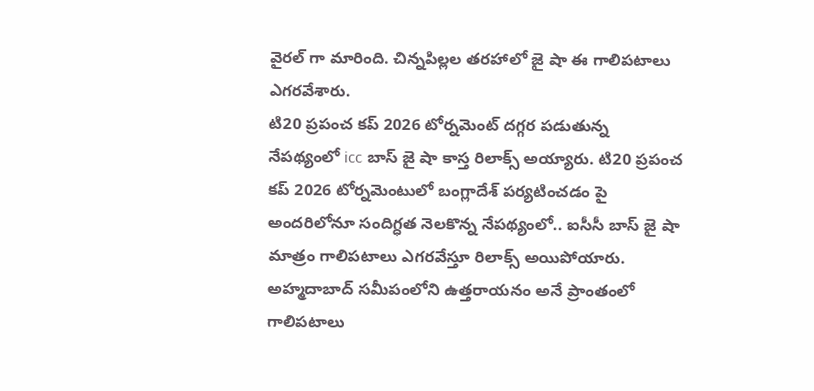వైరల్ గా మారింది. చిన్నపిల్లల తరహాలో జై షా ఈ గాలిపటాలు ఎగరవేశారు.
టి20 ప్రపంచ కప్ 2026 టోర్నమెంట్ దగ్గర పడుతున్న నేపథ్యంలో icc బాస్ జై షా కాస్త రిలాక్స్ అయ్యారు. టి20 ప్రపంచ కప్ 2026 టోర్నమెంటులో బంగ్లాదేశ్ పర్యటించడం పై అందరిలోనూ సందిగ్ధత నెలకొన్న నేపథ్యంలో.. ఐసీసీ బాస్ జై షా మాత్రం గాలిపటాలు ఎగరవేస్తూ రిలాక్స్ అయిపోయారు. అహ్మదాబాద్ సమీపంలోని ఉత్తరాయనం అనే ప్రాంతంలో గాలిపటాలు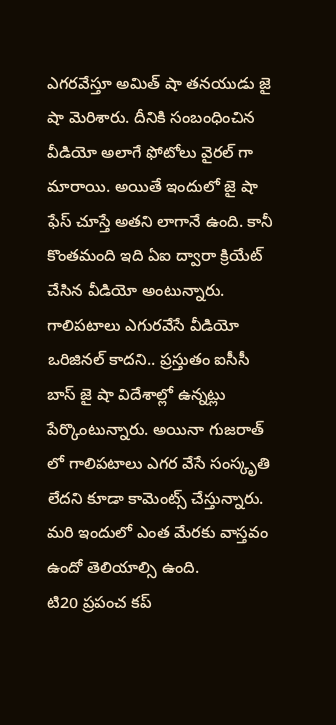ఎగరవేస్తూ అమిత్ షా తనయుడు జై షా మెరిశారు. దీనికి సంబంధించిన వీడియో అలాగే ఫోటోలు వైరల్ గా మారాయి. అయితే ఇందులో జై షా ఫేస్ చూస్తే అతని లాగానే ఉంది. కానీ కొంతమంది ఇది ఏఐ ద్వారా క్రియేట్ చేసిన వీడియో అంటున్నారు. గాలిపటాలు ఎగురవేసే వీడియో ఒరిజినల్ కాదని.. ప్రస్తుతం ఐసీసీ బాస్ జై షా విదేశాల్లో ఉన్నట్లు పేర్కొంటున్నారు. అయినా గుజరాత్ లో గాలిపటాలు ఎగర వేసే సంస్కృతి లేదని కూడా కామెంట్స్ చేస్తున్నారు. మరి ఇందులో ఎంత మేరకు వాస్తవం ఉందో తెలియాల్సి ఉంది.
టి20 ప్రపంచ కప్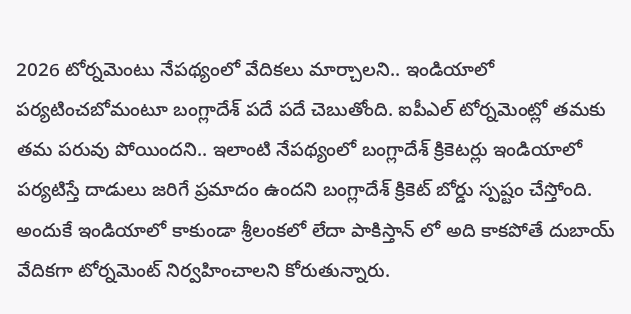2026 టోర్నమెంటు నేపథ్యంలో వేదికలు మార్చాలని.. ఇండియాలో పర్యటించబోమంటూ బంగ్లాదేశ్ పదే పదే చెబుతోంది. ఐపీఎల్ టోర్నమెంట్లో తమకు తమ పరువు పోయిందని.. ఇలాంటి నేపథ్యంలో బంగ్లాదేశ్ క్రికెటర్లు ఇండియాలో పర్యటిస్తే దాడులు జరిగే ప్రమాదం ఉందని బంగ్లాదేశ్ క్రికెట్ బోర్డు స్పష్టం చేస్తోంది. అందుకే ఇండియాలో కాకుండా శ్రీలంకలో లేదా పాకిస్తాన్ లో అది కాకపోతే దుబాయ్ వేదికగా టోర్నమెంట్ నిర్వహించాలని కోరుతున్నారు.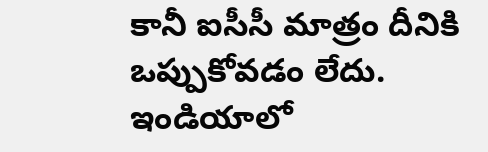కానీ ఐసీసీ మాత్రం దీనికి ఒప్పుకోవడం లేదు. ఇండియాలో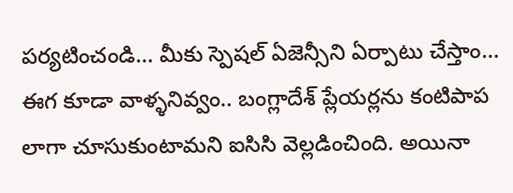పర్యటించండి… మీకు స్పెషల్ ఏజెన్సీని ఏర్పాటు చేస్తాం… ఈగ కూడా వాళ్ళనివ్వం.. బంగ్లాదేశ్ ప్లేయర్లను కంటిపాప లాగా చూసుకుంటామని ఐసిసి వెల్లడించింది. అయినా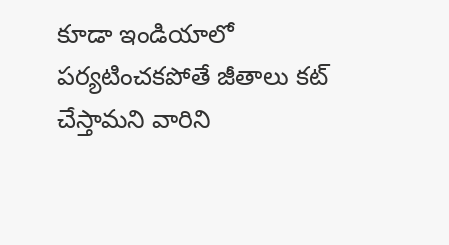కూడా ఇండియాలో పర్యటించకపోతే జీతాలు కట్ చేస్తామని వారిని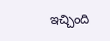ఇచ్చింది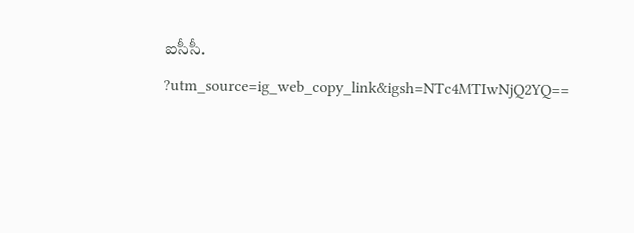ఐసీసీ.
?utm_source=ig_web_copy_link&igsh=NTc4MTIwNjQ2YQ==